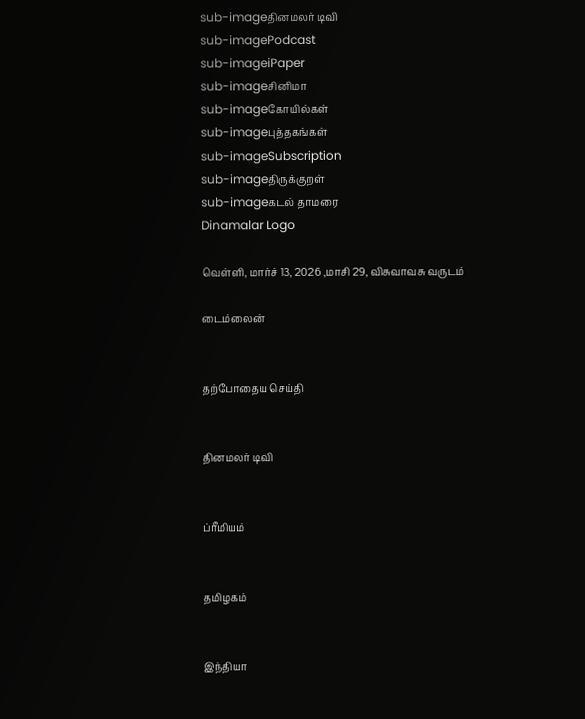sub-imageதினமலர் டிவி
sub-imagePodcast
sub-imageiPaper
sub-imageசினிமா
sub-imageகோயில்கள்
sub-imageபுத்தகங்கள்
sub-imageSubscription
sub-imageதிருக்குறள்
sub-imageகடல் தாமரை
Dinamalar Logo

வெள்ளி, மார்ச் 13, 2026 ,மாசி 29, விசுவாவசு வருடம்

டைம்லைன்


தற்போதைய செய்தி


தினமலர் டிவி


ப்ரீமியம்


தமிழகம்


இந்தியா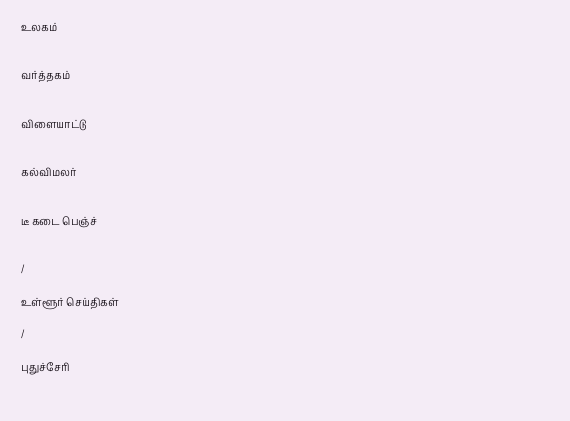உலகம்


வர்த்தகம்


விளையாட்டு


கல்விமலர்


டீ கடை பெஞ்ச்


/

உள்ளூர் செய்திகள்

/

புதுச்சேரி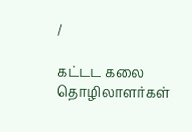/

கட்டட கலை தொழிலாளர்கள்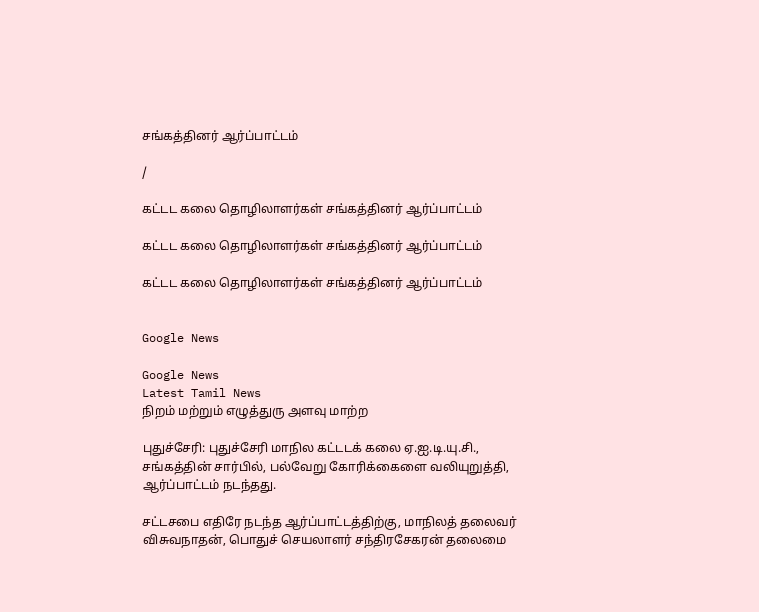சங்கத்தினர் ஆர்ப்பாட்டம்

/

கட்டட கலை தொழிலாளர்கள் சங்கத்தினர் ஆர்ப்பாட்டம்

கட்டட கலை தொழிலாளர்கள் சங்கத்தினர் ஆர்ப்பாட்டம்

கட்டட கலை தொழிலாளர்கள் சங்கத்தினர் ஆர்ப்பாட்டம்


Google News

Google News
Latest Tamil News
நிறம் மற்றும் எழுத்துரு அளவு மாற்ற

புதுச்சேரி: புதுச்சேரி மாநில கட்டடக் கலை ஏ.ஐ.டி.யு.சி., சங்கத்தின் சார்பில், பல்வேறு கோரிக்கைளை வலியுறுத்தி, ஆர்ப்பாட்டம் நடந்தது.

சட்டசபை எதிரே நடந்த ஆர்ப்பாட்டத்திற்கு, மாநிலத் தலைவர் விசுவநாதன், பொதுச் செயலாளர் சந்திரசேகரன் தலைமை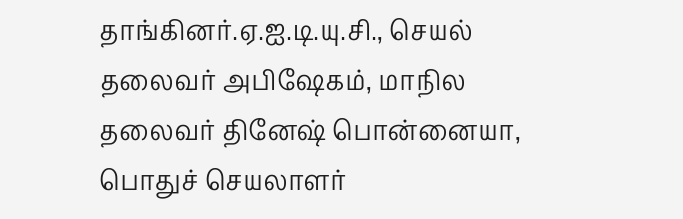தாங்கினர்.ஏ.ஐ.டி.யு.சி., செயல் தலைவர் அபிஷேகம், மாநில தலைவர் தினேஷ் பொன்னையா, பொதுச் செயலாளர்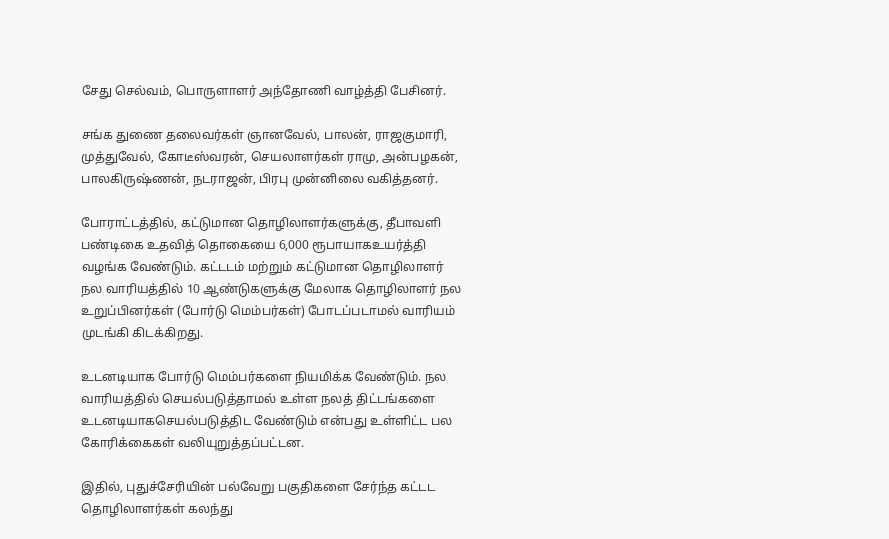சேது செல்வம், பொருளாளர் அந்தோணி வாழ்த்தி பேசினர்.

சங்க துணை தலைவர்கள் ஞானவேல், பாலன், ராஜகுமாரி, முத்துவேல், கோடீஸ்வரன், செயலாளர்கள் ராமு, அன்பழகன், பாலகிருஷ்ணன், நடராஜன், பிரபு முன்னிலை வகித்தனர்.

போராட்டத்தில், கட்டுமான தொழிலாளர்களுக்கு, தீபாவளி பண்டிகை உதவித் தொகையை 6,000 ரூபாயாகஉயர்த்தி வழங்க வேண்டும். கட்டடம் மற்றும் கட்டுமான தொழிலாளர் நல வாரியத்தில் 10 ஆண்டுகளுக்கு மேலாக தொழிலாளர் நல உறுப்பினர்கள் (போர்டு மெம்பர்கள்) போடப்படாமல் வாரியம் முடங்கி கிடக்கிறது.

உடனடியாக போர்டு மெம்பர்களை நியமிக்க வேண்டும். நல வாரியத்தில் செயல்படுத்தாமல் உள்ள நலத் திட்டங்களை உடனடியாகசெயல்படுத்திட வேண்டும் என்பது உள்ளிட்ட பல கோரிக்கைகள் வலியுறுத்தப்பட்டன.

இதில், புதுச்சேரியின் பல்வேறு பகுதிகளை சேர்ந்த கட்டட தொழிலாளர்கள் கலந்து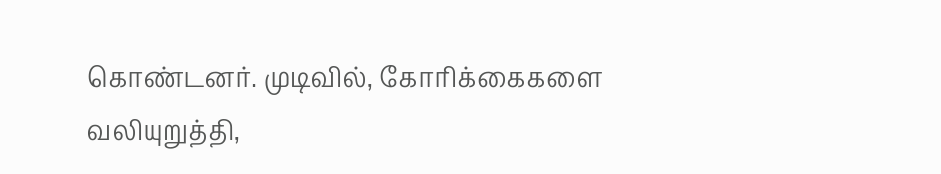கொண்டனர். முடிவில், கோரிக்கைகளை வலியுறுத்தி,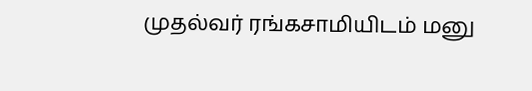முதல்வர் ரங்கசாமியிடம் மனு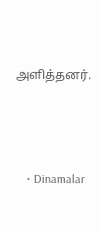அளித்தனர்.




    • Dinamalar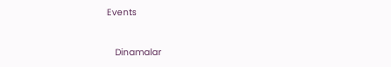Events


    Dinamalar